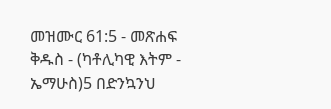መዝሙር 61:5 - መጽሐፍ ቅዱስ - (ካቶሊካዊ እትም - ኤማሁስ)5 በድንኳንህ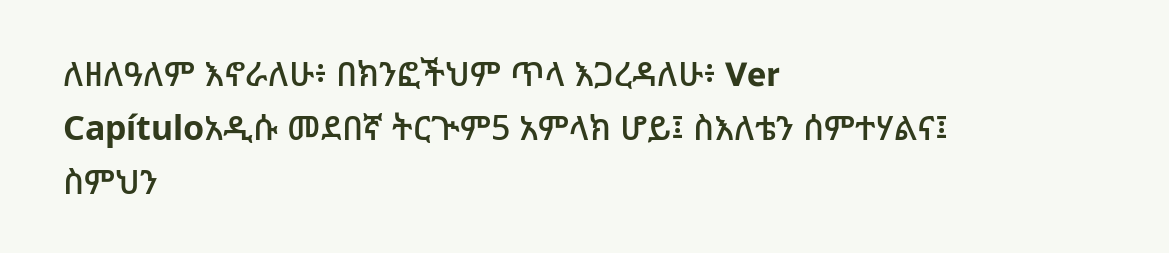ለዘለዓለም እኖራለሁ፥ በክንፎችህም ጥላ እጋረዳለሁ፥ Ver Capítuloአዲሱ መደበኛ ትርጒም5 አምላክ ሆይ፤ ስእለቴን ሰምተሃልና፤ ስምህን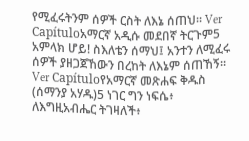የሚፈሩትንም ሰዎች ርስት ለእኔ ሰጠህ። Ver Capítuloአማርኛ አዲሱ መደበኛ ትርጉም5 አምላክ ሆይ! ስእለቴን ሰማህ፤ አንተን ለሚፈሩ ሰዎች ያዘጋጀኸውን በረከት ለእኔም ሰጠኸኝ። Ver Capítuloየአማርኛ መጽሐፍ ቅዱስ (ሰማንያ አሃዱ)5 ነገር ግን ነፍሴ፥ ለእግዚአብሔር ትገዛለች፥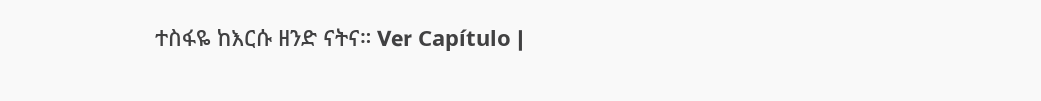ተስፋዬ ከእርሱ ዘንድ ናትና። Ver Capítulo |